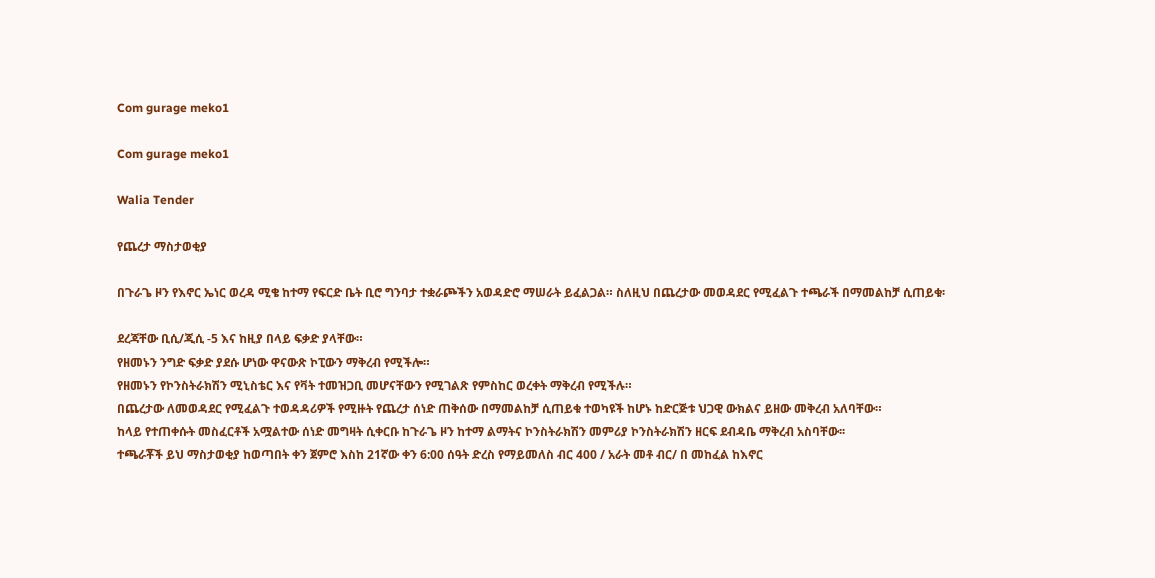Com gurage meko1

Com gurage meko1

Walia Tender

የጨረታ ማስታወቂያ

በጉራጌ ዞን የእኖር ኤነር ወረዳ ሚቄ ከተማ የፍርድ ቤት ቢሮ ግንባታ ተቋራጮችን አወዳድሮ ማሠራት ይፈልጋል። ስለዚህ በጨረታው መወዳደር የሚፈልጉ ተጫራች በማመልከቻ ሲጠይቁ፡

ደረጃቸው ቢሲ/ጂሲ -5 እና ከዚያ በላይ ፍቃድ ያላቸው።
የዘመኑን ንግድ ፍቃድ ያደሱ ሆነው ዋናውጽ ኮፒውን ማቅረብ የሚችሎ።
የዘመኑን የኮንስትራክሽን ሚኒስቴር እና የቫት ተመዝጋቢ መሆናቸውን የሚገልጽ የምስከር ወረቀት ማቅረብ የሚችሉ።
በጨረታው ለመወዳደር የሚፈልጉ ተወዳዳሪዎች የሚዙት የጨረታ ሰነድ ጠቅሰው በማመልከቻ ሲጠይቁ ተወካዩች ከሆኑ ከድርጅቱ ህጋዊ ውክልና ይዘው መቅረብ አለባቸው።
ከላይ የተጠቀሱት መስፈርቶች አሟልተው ሰነድ መግዛት ሲቀርቡ ከጉራጌ ዞን ከተማ ልማትና ኮንስትራክሽን መምሪያ ኮንስትራክሽን ዘርፍ ደብዳቤ ማቅረብ አስባቸው፡፡
ተጫራቾች ይህ ማስታወቂያ ከወጣበት ቀን ጀምሮ እስከ 21ኛው ቀን 6:00 ሰዓት ድረስ የማይመለስ ብር 400 / አራት መቶ ብር/ በ መከፈል ከእኖር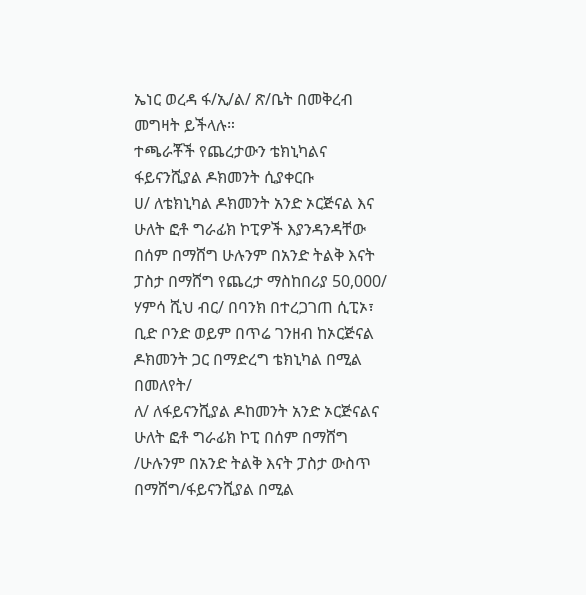ኤነር ወረዳ ፋ/ኢ/ል/ ጽ/ቤት በመቅረብ መግዛት ይችላሉ።
ተጫራቾች የጨረታውን ቴክኒካልና ፋይናንሺያል ዶክመንት ሲያቀርቡ
ሀ/ ለቴክኒካል ዶክመንት አንድ ኦርጅናል እና ሁለት ፎቶ ግራፊክ ኮፒዎች እያንዳንዳቸው በሰም በማሸግ ሁሉንም በአንድ ትልቅ እናት ፓስታ በማሸግ የጨረታ ማስከበሪያ 50,000/ ሃምሳ ሺህ ብር/ በባንክ በተረጋገጠ ሲፒኦ፣ ቢድ ቦንድ ወይም በጥሬ ገንዘብ ከኦርጅናል ዶክመንት ጋር በማድረግ ቴክኒካል በሚል በመለየት/
ለ/ ለፋይናንሺያል ዶከመንት አንድ ኦርጅናልና ሁለት ፎቶ ግራፊክ ኮፒ በሰም በማሸግ /ሁሉንም በአንድ ትልቅ እናት ፓስታ ውስጥ በማሸግ/ፋይናንሺያል በሚል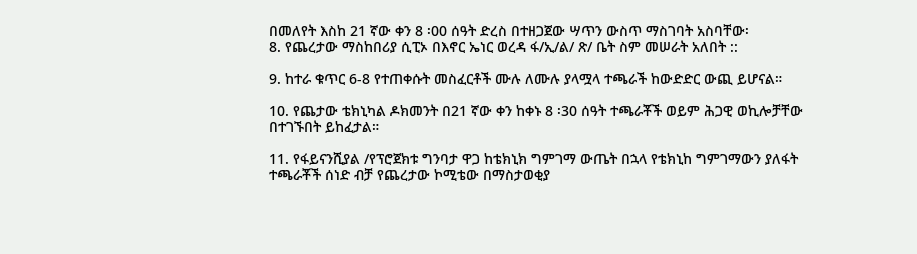በመለየት እስከ 21 ኛው ቀን 8 ፡00 ሰዓት ድረስ በተዘጋጀው ሣጥን ውስጥ ማስገባት አስባቸው፡
8. የጨረታው ማስከበሪያ ሲፒኦ በእኖር ኤነር ወረዳ ፋ/ኢ/ል/ ጽ/ ቤት ስም መሠራት አለበት ::

9. ከተራ ቁጥር 6-8 የተጠቀሱት መስፈርቶች ሙሉ ለሙሉ ያላሟላ ተጫራች ከውድድር ውጪ ይሆናል።

10. የጨታው ቴክኒካል ዶክመንት በ21 ኛው ቀን ከቀኑ 8 ፡30 ሰዓት ተጫራቾች ወይም ሕጋዊ ወኪሎቻቸው በተገኙበት ይከፈታል።

11. የፋይናንሺያል /የፕሮጀክቱ ግንባታ ዋጋ ከቴክኒክ ግምገማ ውጤት በኋላ የቴክኒከ ግምገማውን ያለፋት ተጫራቾች ሰነድ ብቻ የጨረታው ኮሚቴው በማስታወቂያ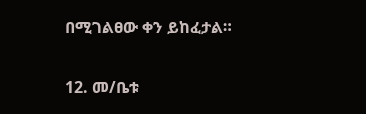በሚገልፀው ቀን ይከፈታል።

12. መ/ቤቱ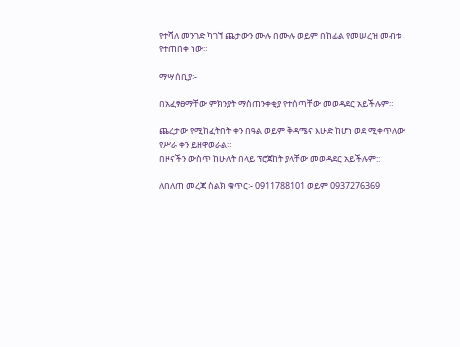የተሻለ መንገድ ካገኘ ጨታውን ሙሉ በሙሉ ወይም በከፊል የመሠረዝ መብቱ የተጠበቀ ነው።

ማሣሰቢያ፡-

በአፈፃፀማቸው ምክንያት ማስጠንቀቂያ የተሰጣቸው መወዳደር አይችሉም።

ጨረታው የሚከፈትበት ቀን በዓል ወይም ቅዳሜና እሁድ ከሆነ ወደ ሚቀጥለው የሥራ ቀን ይዘዋወራል።
በዞናችን ውስጥ ከሁለት በላይ ፕሮጀከት ያላቸው መወዳደር አይችሉም::

ለበለጠ መረጃ ስልክ ቁጥር፡- 0911788101 ወይም 0937276369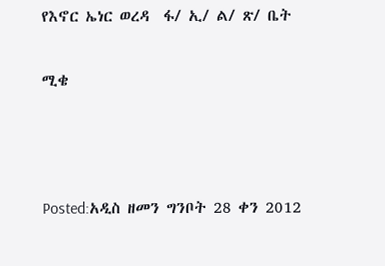የእኖር ኤነር ወረዳ  ፋ/ ኢ/ ል/ ጽ/ ቤት

ሚቄ



Posted:አዲስ ዘመን ግንቦት 28 ቀን 2012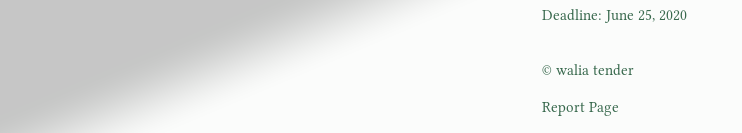Deadline: June 25, 2020


© walia tender

Report Page